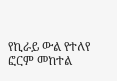የኪራይ ውል የተለየ ፎርም መከተል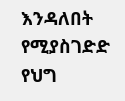እንዳለበት የሚያስገድድ የህግ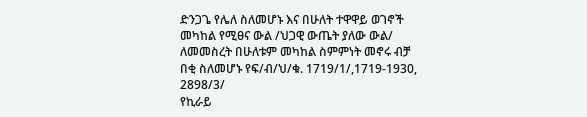ድንጋጌ የሌለ ስለመሆኑ እና በሁለት ተዋዋይ ወገኖች መካከል የሚፀና ውል /ህጋዊ ውጤት ያለው ውል/ ለመመስረት በሁለቱም መካከል ስምምነት መኖሩ ብቻ በቂ ስለመሆኑ የፍ/ብ/ህ/ቁ. 1719/1/,1719-1930, 2898/3/
የኪራይ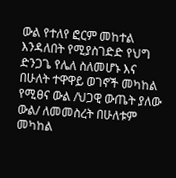ውል የተለየ ፎርም መከተል እንዳለበት የሚያስገድድ የህግ ድንጋጌ የሌለ ስለመሆኑ እና በሁለት ተዋዋይ ወገኖች መካከል የሚፀና ውል /ህጋዊ ውጤት ያለው ውል/ ለመመስረት በሁለቱም መካከል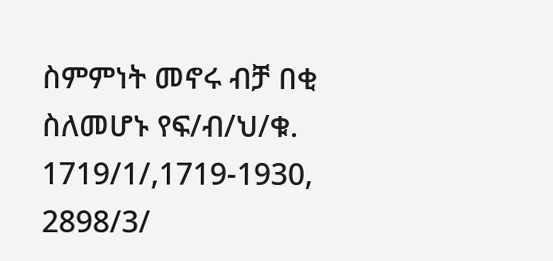ስምምነት መኖሩ ብቻ በቂ ስለመሆኑ የፍ/ብ/ህ/ቁ. 1719/1/,1719-1930, 2898/3/